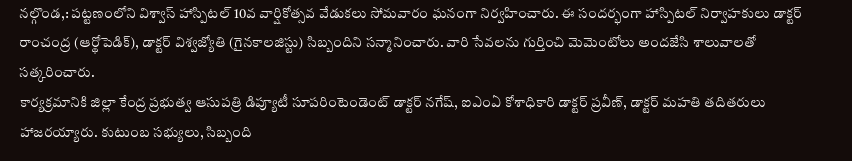నల్గొండ,: పట్టణంలోని విశ్వాస్ హాస్పిటల్ 10వ వార్షికోత్సవ వేడుకలు సోమవారం ఘనంగా నిర్వహించారు. ఈ సందర్భంగా హాస్పిటల్ నిర్వాహకులు డాక్టర్ రాంచంద్ర (ఆర్థోపెడిక్), డాక్టర్ విశ్వజ్యోతి (గైనకాలజిస్టు) సిబ్బందిని సన్మానించారు. వారి సేవలను గుర్తించి మెమెంటోలు అందజేసి శాలువాలతో సత్కరించారు.
కార్యక్రమానికి జిల్లా కేంద్ర ప్రభుత్వ ఆసుపత్రి డిప్యూటీ సూపరింటెండెంట్ డాక్టర్ నగేష్, ఐఎంఏ కోశాధికారి డాక్టర్ ప్రవీణ్, డాక్టర్ మహతి తదితరులు హాజరయ్యారు. కుటుంబ సభ్యులు, సిబ్బంది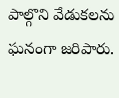పాల్గొని వేడుకలను ఘనంగా జరిపారు.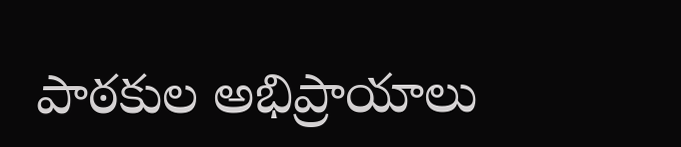పాఠకుల అభిప్రాయాలు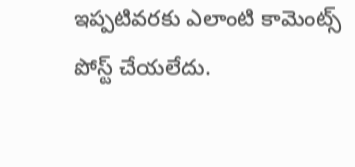ఇప్పటివరకు ఎలాంటి కామెంట్స్ పోస్ట్ చేయలేదు.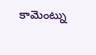కామెంట్ను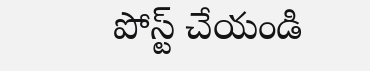పోస్ట్ చేయండి